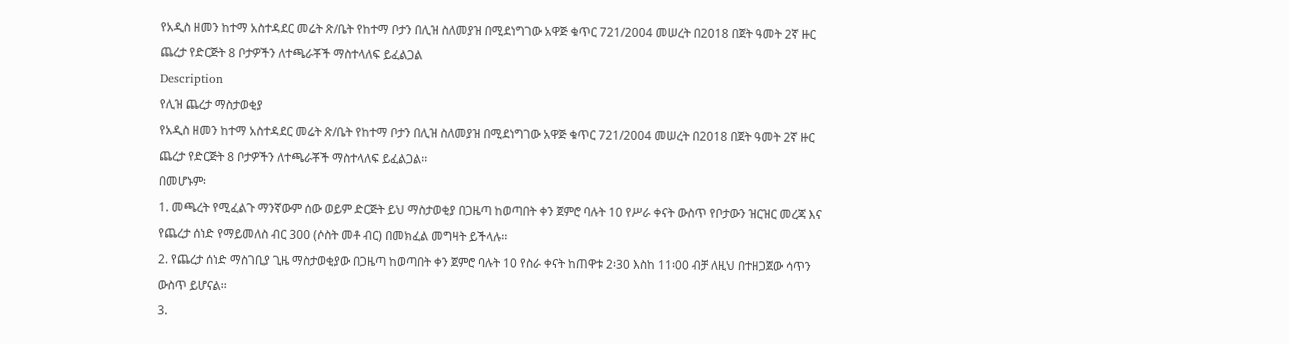የአዲስ ዘመን ከተማ አስተዳደር መሬት ጽ/ቤት የከተማ ቦታን በሊዝ ስለመያዝ በሚደነግገው አዋጅ ቁጥር 721/2004 መሠረት በ2018 በጀት ዓመት 2ኛ ዙር ጨረታ የድርጅት 8 ቦታዎችን ለተጫራቾች ማስተላለፍ ይፈልጋል
Description
የሊዝ ጨረታ ማስታወቂያ
የአዲስ ዘመን ከተማ አስተዳደር መሬት ጽ/ቤት የከተማ ቦታን በሊዝ ስለመያዝ በሚደነግገው አዋጅ ቁጥር 721/2004 መሠረት በ2018 በጀት ዓመት 2ኛ ዙር ጨረታ የድርጅት 8 ቦታዎችን ለተጫራቾች ማስተላለፍ ይፈልጋል፡፡
በመሆኑም፡
1. መጫረት የሚፈልጉ ማንኛውም ሰው ወይም ድርጅት ይህ ማስታወቂያ በጋዜጣ ከወጣበት ቀን ጀምሮ ባሉት 10 የሥራ ቀናት ውስጥ የቦታውን ዝርዝር መረጃ እና የጨረታ ሰነድ የማይመለስ ብር 300 (ሶስት መቶ ብር) በመክፈል መግዛት ይችላሉ፡፡
2. የጨረታ ሰነድ ማስገቢያ ጊዜ ማስታወቂያው በጋዜጣ ከወጣበት ቀን ጀምሮ ባሉት 10 የስራ ቀናት ከጠዋቱ 2፡30 እስከ 11፡00 ብቻ ለዚህ በተዘጋጀው ሳጥን ውስጥ ይሆናል፡፡
3.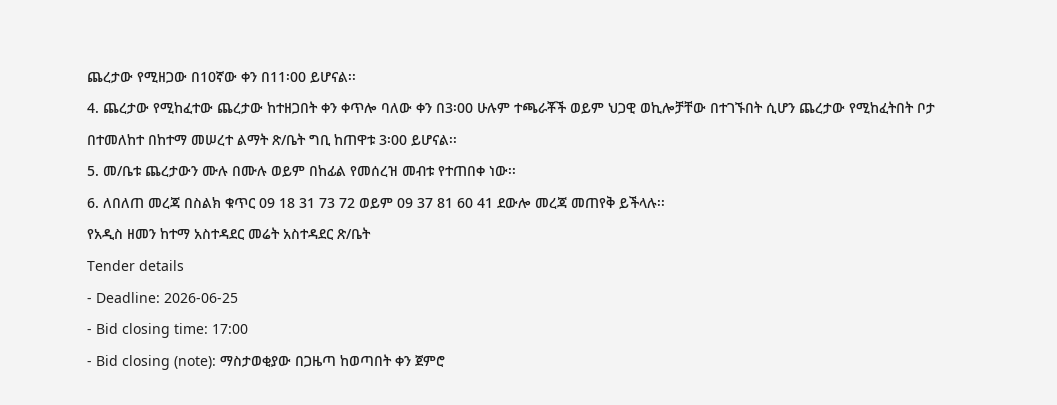ጨረታው የሚዘጋው በ10ኛው ቀን በ11፡00 ይሆናል፡፡
4. ጨረታው የሚከፈተው ጨረታው ከተዘጋበት ቀን ቀጥሎ ባለው ቀን በ3፡00 ሁሉም ተጫራቾች ወይም ህጋዊ ወኪሎቻቸው በተገኙበት ሲሆን ጨረታው የሚከፈትበት ቦታ በተመለከተ በከተማ መሠረተ ልማት ጽ/ቤት ግቢ ከጠዋቱ 3፡00 ይሆናል፡፡
5. መ/ቤቱ ጨረታውን ሙሉ በሙሉ ወይም በከፊል የመሰረዝ መብቱ የተጠበቀ ነው፡፡
6. ለበለጠ መረጃ በስልክ ቁጥር 09 18 31 73 72 ወይም 09 37 81 60 41 ደውሎ መረጃ መጠየቅ ይችላሉ፡፡
የአዲስ ዘመን ከተማ አስተዳደር መሬት አስተዳደር ጽ/ቤት
Tender details
- Deadline: 2026-06-25
- Bid closing time: 17:00
- Bid closing (note): ማስታወቂያው በጋዜጣ ከወጣበት ቀን ጀምሮ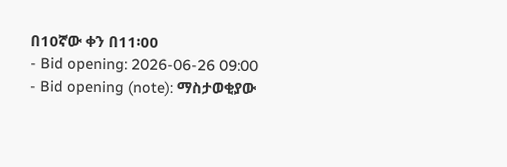በ10ኛው ቀን በ11፡00
- Bid opening: 2026-06-26 09:00
- Bid opening (note): ማስታወቂያው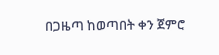በጋዜጣ ከወጣበት ቀን ጀምሮ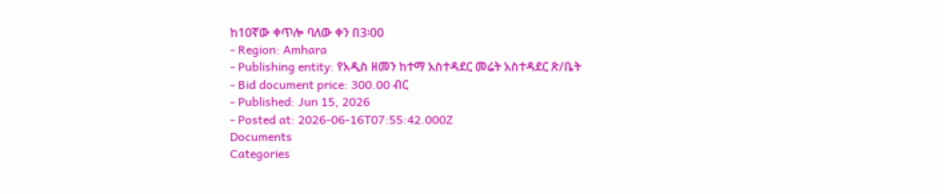ከ10ኛው ቀጥሎ ባለው ቀን በ3፡00
- Region: Amhara
- Publishing entity: የአዲስ ዘመን ከተማ አስተዳደር መሬት አስተዳደር ጽ/ቤት
- Bid document price: 300.00 ብር
- Published: Jun 15, 2026
- Posted at: 2026-06-16T07:55:42.000Z
Documents
Categories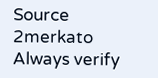Source
2merkato
Always verify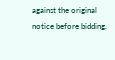against the original notice before bidding.